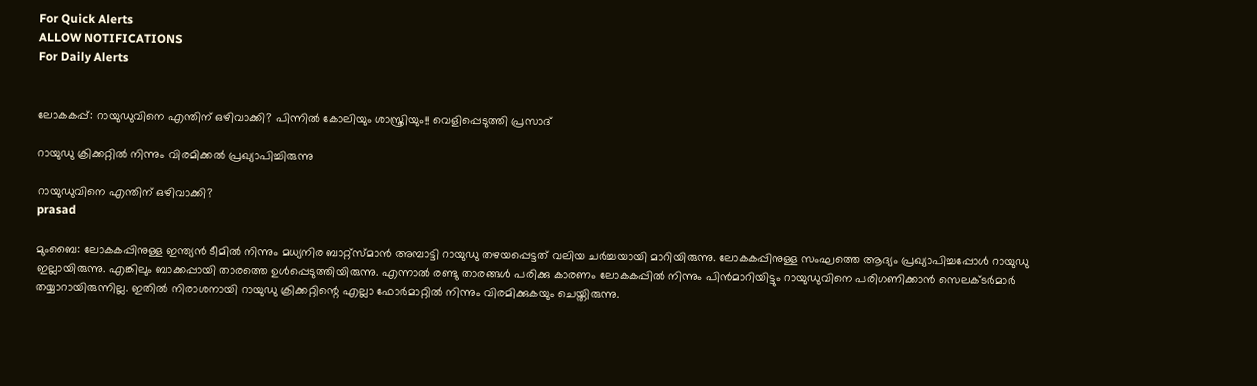For Quick Alerts
ALLOW NOTIFICATIONS
For Daily Alerts


ലോകകപ്പ്: റായുഡുവിനെ എന്തിന് ഒഴിവാക്കി? പിന്നില്‍ കോലിയും ശാസ്ത്രിയും!! വെളിപ്പെടുത്തി പ്രസാദ്

റായുഡു ക്രിക്കറ്റില്‍ നിന്നും വിരമിക്കല്‍ പ്രഖ്യാപിച്ചിരുന്നു

റായുഡുവിനെ എന്തിന് ഒഴിവാക്കി?
prasad

മുംബൈ: ലോകകപ്പിനുള്ള ഇന്ത്യന്‍ ടീമില്‍ നിന്നും മധ്യനിര ബാറ്റ്‌സ്മാന്‍ അമ്പാട്ടി റായുഡു തഴയപ്പെട്ടത് വലിയ ചര്‍ച്ചയായി മാറിയിരുന്നു. ലോകകപ്പിനുള്ള സംഘത്തെ ആദ്യം പ്രഖ്യാപിച്ചപ്പോള്‍ റായുഡു ഇല്ലായിരുന്നു. എങ്കിലും ബാക്കപ്പായി താരത്തെ ഉള്‍പ്പെടുത്തിയിരുന്നു. എന്നാല്‍ രണ്ടു താരങ്ങള്‍ പരിക്കു കാരണം ലോകകപ്പില്‍ നിന്നും പിന്‍മാറിയിട്ടും റായുഡുവിനെ പരിഗണിക്കാന്‍ സെലക്ടര്‍മാര്‍ തയ്യാറായിരുന്നില്ല. ഇതില്‍ നിരാശനായി റായുഡു ക്രിക്കറ്റിന്റെ എല്ലാ ഫോര്‍മാറ്റില്‍ നിന്നും വിരമിക്കുകയും ചെയ്തിരുന്നു.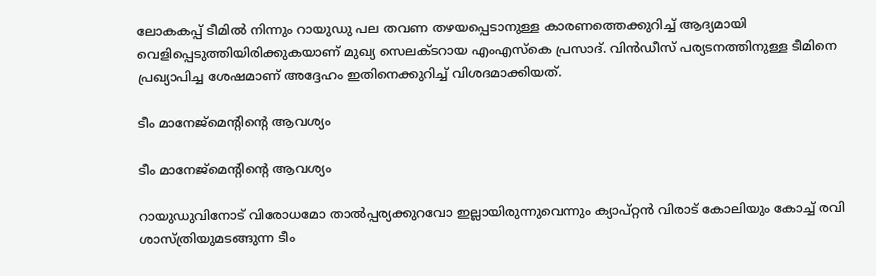ലോകകപ്പ് ടീമില്‍ നിന്നും റായുഡു പല തവണ തഴയപ്പെടാനുള്ള കാരണത്തെക്കുറിച്ച് ആദ്യമായി വെളിപ്പെടുത്തിയിരിക്കുകയാണ് മുഖ്യ സെലക്ടറായ എംഎസ്‌കെ പ്രസാദ്. വിന്‍ഡീസ് പര്യടനത്തിനുള്ള ടീമിനെ പ്രഖ്യാപിച്ച ശേഷമാണ് അദ്ദേഹം ഇതിനെക്കുറിച്ച് വിശദമാക്കിയത്.

ടീം മാനേജ്‌മെന്റിന്റെ ആവശ്യം

ടീം മാനേജ്‌മെന്റിന്റെ ആവശ്യം

റായുഡുവിനോട് വിരോധമോ താല്‍പ്പര്യക്കുറവോ ഇല്ലായിരുന്നുവെന്നും ക്യാപ്റ്റന്‍ വിരാട് കോലിയും കോച്ച് രവി ശാസ്ത്രിയുമടങ്ങുന്ന ടീം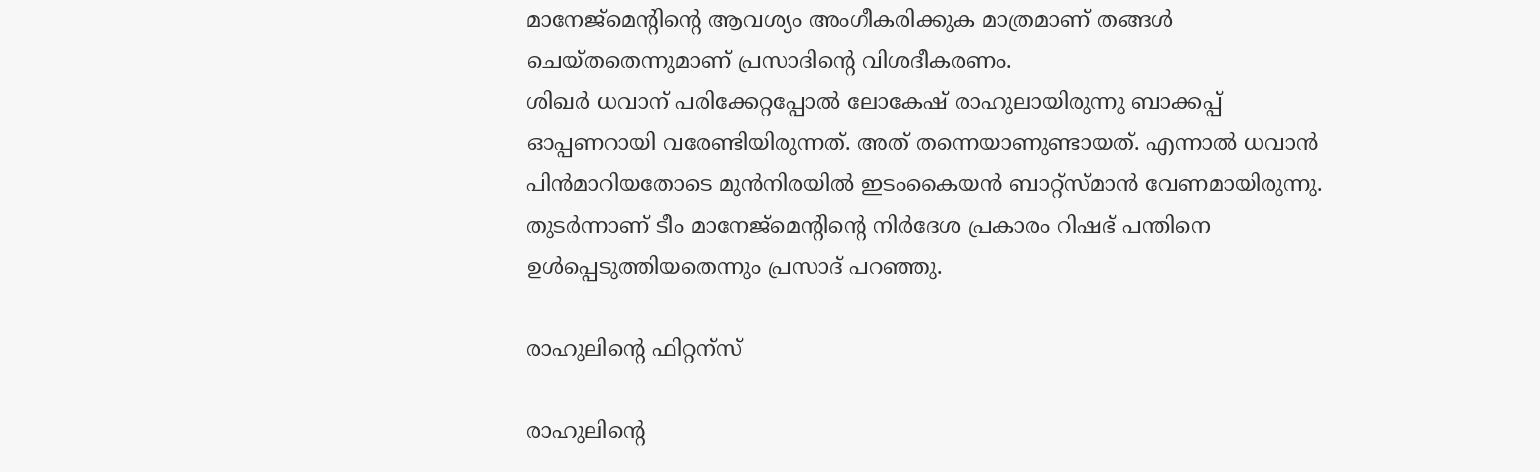മാനേജ്‌മെന്റിന്റെ ആവശ്യം അംഗീകരിക്കുക മാത്രമാണ് തങ്ങള്‍ ചെയ്തതെന്നുമാണ് പ്രസാദിന്റെ വിശദീകരണം.
ശിഖര്‍ ധവാന് പരിക്കേറ്റപ്പോല്‍ ലോകേഷ് രാഹുലായിരുന്നു ബാക്കപ്പ് ഓപ്പണറായി വരേണ്ടിയിരുന്നത്. അത് തന്നെയാണുണ്ടായത്. എന്നാല്‍ ധവാന്‍ പിന്‍മാറിയതോടെ മുന്‍നിരയില്‍ ഇടംകൈയന്‍ ബാറ്റ്‌സ്മാന്‍ വേണമായിരുന്നു. തുടര്‍ന്നാണ് ടീം മാനേജ്‌മെന്റിന്റെ നിര്‍ദേശ പ്രകാരം റിഷഭ് പന്തിനെ ഉള്‍പ്പെടുത്തിയതെന്നും പ്രസാദ് പറഞ്ഞു.

രാഹുലിന്റെ ഫിറ്റന്‌സ്

രാഹുലിന്റെ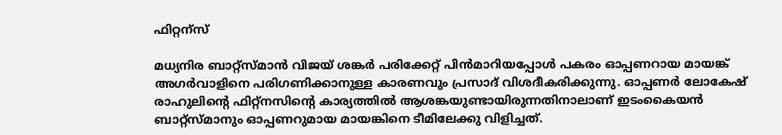ഫിറ്റന്‌സ്

മധ്യനിര ബാറ്റ്‌സ്മാന്‍ വിജയ് ശങ്കര്‍ പരിക്കേറ്റ് പിന്‍മാറിയപ്പോള്‍ പകരം ഓപ്പണറായ മായങ്ക് അഗര്‍വാളിനെ പരിഗണിക്കാനുള്ള കാരണവും പ്രസാദ് വിശദീകരിക്കുന്നു. ഓപ്പണര്‍ ലോകേഷ് രാഹുലിന്റെ ഫിറ്റ്‌നസിന്റെ കാര്യത്തില്‍ ആശങ്കയുണ്ടായിരുന്നതിനാലാണ് ഇടംകൈയന്‍ ബാറ്റ്‌സ്മാനും ഓപ്പണറുമായ മായങ്കിനെ ടീമിലേക്കു വിളിച്ചത്.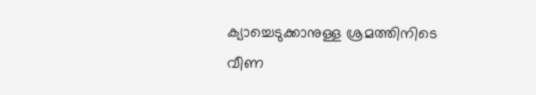ക്യാച്ചെടുക്കാനുള്ള ശ്രമത്തിനിടെ വീണ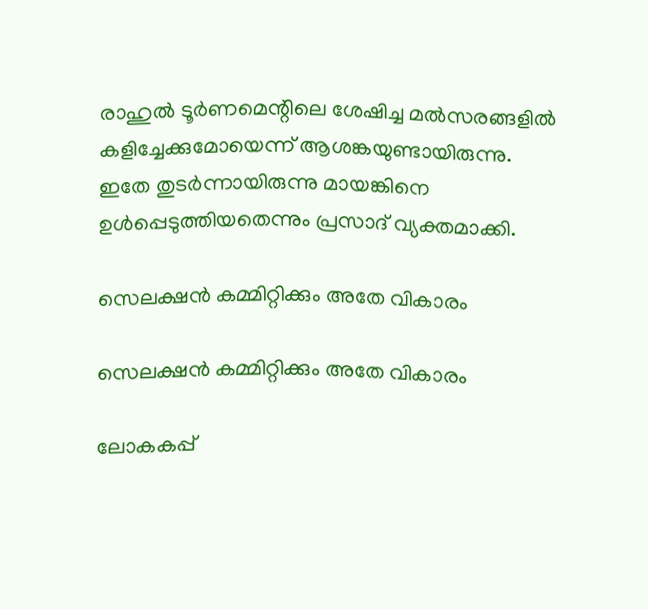രാഹുല്‍ ടൂര്‍ണമെന്റിലെ ശേഷിച്ച മല്‍സരങ്ങളില്‍ കളിച്ചേക്കുമോയെന്ന് ആശങ്കയുണ്ടായിരുന്നു. ഇതേ തുടര്‍ന്നായിരുന്നു മായങ്കിനെ ഉള്‍പ്പെടുത്തിയതെന്നും പ്രസാദ് വ്യക്തമാക്കി.

സെലക്ഷന്‍ കമ്മിറ്റിക്കും അതേ വികാരം

സെലക്ഷന്‍ കമ്മിറ്റിക്കും അതേ വികാരം

ലോകകപ്പ്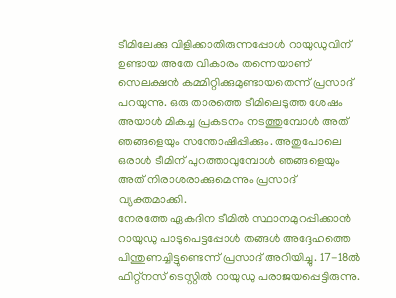ടീമിലേക്കു വിളിക്കാതിരുന്നപ്പോള്‍ റായുഡുവിന് ഉണ്ടായ അതേ വികാരം തന്നെയാണ് സെലക്ഷന്‍ കമ്മിറ്റിക്കുമുണ്ടായതെന്ന് പ്രസാദ് പറയുന്നു. ഒരു താരത്തെ ടീമിലെടുത്ത ശേഷം അയാള്‍ മികച്ച പ്രകടനം നടത്തുമ്പോള്‍ അത് ഞങ്ങളെയും സന്തോഷിപ്പിക്കും. അതുപോലെ ഒരാള്‍ ടീമിന് പുറത്താവുമ്പോള്‍ ഞങ്ങളെയും അത് നിരാശരാക്കുമെന്നും പ്രസാദ് വ്യക്തമാക്കി.
നേരത്തേ ഏകദിന ടീമില്‍ സ്ഥാനമുറപ്പിക്കാന്‍ റായുഡു പാടുപെട്ടപ്പോള്‍ തങ്ങള്‍ അദ്ദേഹത്തെ പിന്തുണച്ചിട്ടുണ്ടെന്ന് പ്രസാദ് അറിയിച്ചു. 17-18ല്‍ ഫിറ്റ്‌നസ് ടെസ്റ്റില്‍ റായുഡു പരാജയപ്പെട്ടിരുന്നു.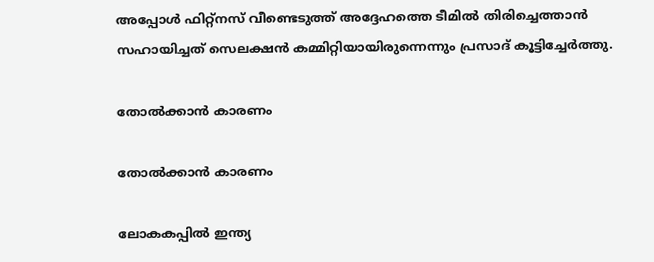അപ്പോള്‍ ഫിറ്റ്‌നസ് വീണ്ടെടുത്ത് അദ്ദേഹത്തെ ടീമില്‍ തിരിച്ചെത്താന്‍ സഹായിച്ചത് സെലക്ഷന്‍ കമ്മിറ്റിയായിരുന്നെന്നും പ്രസാദ് കൂട്ടിച്ചേര്‍ത്തു.

തോല്‍ക്കാന്‍ കാരണം

തോല്‍ക്കാന്‍ കാരണം

ലോകകപ്പില്‍ ഇന്ത്യ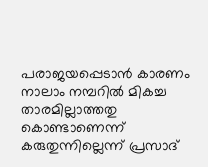പരാജയപ്പെടാന്‍ കാരണം നാലാം നമ്പറില്‍ മികച്ച താരമില്ലാത്തതു കൊണ്ടാണെന്ന് കരുതുന്നില്ലെന്ന് പ്രസാദ്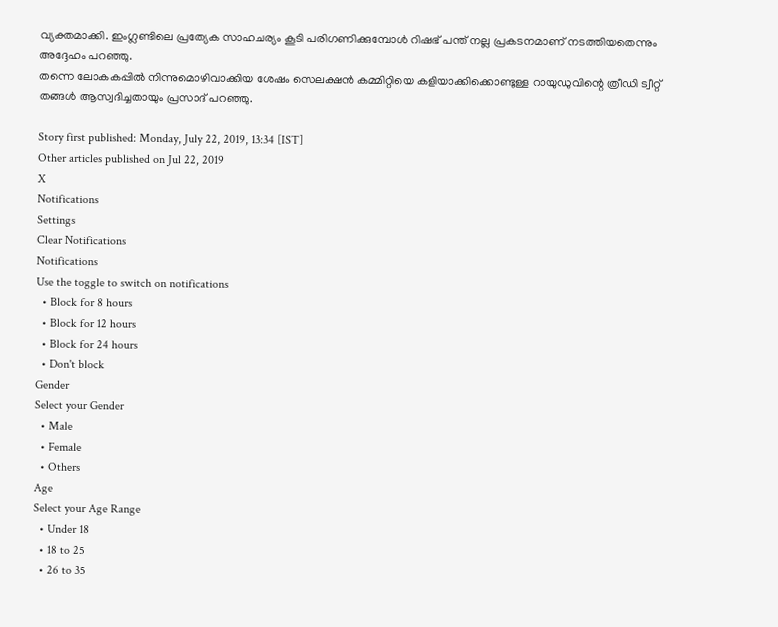വ്യക്തമാക്കി. ഇംഗ്ലണ്ടിലെ പ്രത്യേക സാഹചര്യം കൂടി പരിഗണിക്കുമ്പോള്‍ റിഷഭ് പന്ത് നല്ല പ്രകടനമാണ് നടത്തിയതെന്നും അദ്ദേഹം പറഞ്ഞു.
തന്നെ ലോകകപ്പില്‍ നിന്നുമൊഴിവാക്കിയ ശേഷം സെലക്ഷന്‍ കമ്മിറ്റിയെ കളിയാക്കിക്കൊണ്ടുള്ള റായുഡുവിന്റെ ത്രീഡി ട്വീറ്റ് തങ്ങള്‍ ആസ്വദിച്ചതായും പ്രസാദ് പറഞ്ഞു.

Story first published: Monday, July 22, 2019, 13:34 [IST]
Other articles published on Jul 22, 2019
X
Notifications
Settings
Clear Notifications
Notifications
Use the toggle to switch on notifications
  • Block for 8 hours
  • Block for 12 hours
  • Block for 24 hours
  • Don't block
Gender
Select your Gender
  • Male
  • Female
  • Others
Age
Select your Age Range
  • Under 18
  • 18 to 25
  • 26 to 35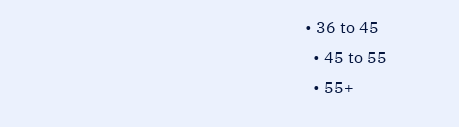• 36 to 45
  • 45 to 55
  • 55+